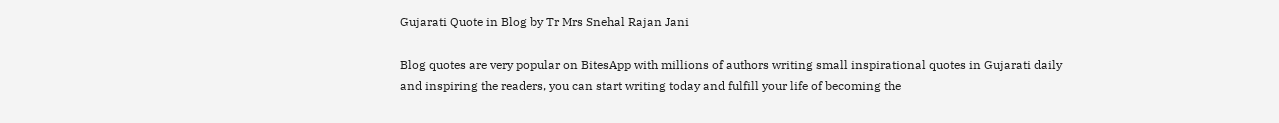Gujarati Quote in Blog by Tr Mrs Snehal Rajan Jani

Blog quotes are very popular on BitesApp with millions of authors writing small inspirational quotes in Gujarati daily and inspiring the readers, you can start writing today and fulfill your life of becoming the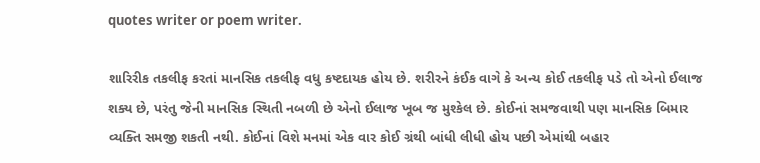quotes writer or poem writer.

શારિરીક તકલીફ કરતાં માનસિક તકલીફ વધુ કષ્ટદાયક હોય છે. શરીરને કંઈક વાગે કે અન્ય કોઈ તકલીફ પડે તો એનો ઈલાજ શક્ય છે, પરંતુ જેની માનસિક સ્થિતી નબળી છે એનો ઈલાજ ખૂબ જ મુશ્કેલ છે. કોઈનાં સમજવાથી પણ માનસિક બિમાર વ્યક્તિ સમજી શકતી નથી. કોઈનાં વિશે મનમાં એક વાર કોઈ ગ્રંથી બાંધી લીધી હોય પછી એમાંથી બહાર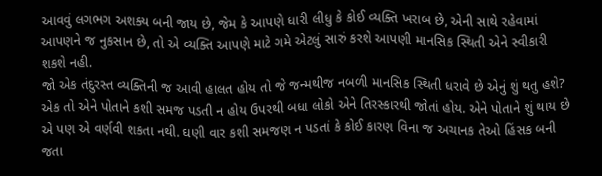આવવું લગભગ અશક્ય બની જાય છે, જેમ કે આપણે ધારી લીધુ કે કોઈ વ્યક્તિ ખરાબ છે, એની સાથે રહેવામાં આપણને જ નુકસાન છે, તો એ વ્યક્તિ આપણે માટે ગમે એટલું સારું કરશે આપણી માનસિક સ્થિતી એને સ્વીકારી શકશે નહી.
જો એક તંદુરસ્ત વ્યક્તિની જ આવી હાલત હોય તો જે જન્મથીજ નબળી માનસિક સ્થિતી ધરાવે છે એનું શું થતુ હશે? એક તો એને પોતાને કશી સમજ પડતી ન હોય ઉપરથી બધા લોકો એને તિરસ્કારથી જોતાં હોય. એને પોતાને શું થાય છે એ પણ એ વર્ણવી શકતા નથી. ઘણી વાર કશી સમજણ ન પડતાં કે કોઈ કારણ વિના જ અચાનક તેઓ હિંસક બની જતા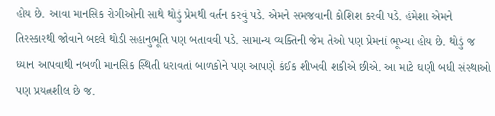હોય છે. આવા માનસિક રોગીઓની સાથે થોડું પ્રેમથી વર્તન કરવું પડે. એમને સમજવાની કોશિશ કરવી પડે. હંમેશા એમને તિરસ્કારથી જોવાને બદલે થોડી સહાનુભૂતિ પણ બતાવવી પડે. સામાન્ય વ્યક્તિની જેમ તેઓ પણ પ્રેમનાં ભૂખ્યા હોય છે. થોડું જ ધ્યાન આપવાથી નબળી માનસિક સ્થિતી ધરાવતાં બાળકોને પણ આપણે કંઈક શીખવી શકીએ છીએ. આ માટે ઘણી બધી સંસ્થાઓ પણ પ્રયત્નશીલ છે જ.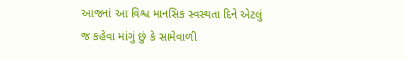આજનાં આ વિશ્વ માનસિક સ્વસ્થતા દિને એટલું જ કહેવા માંગું છું કે સામેવાળી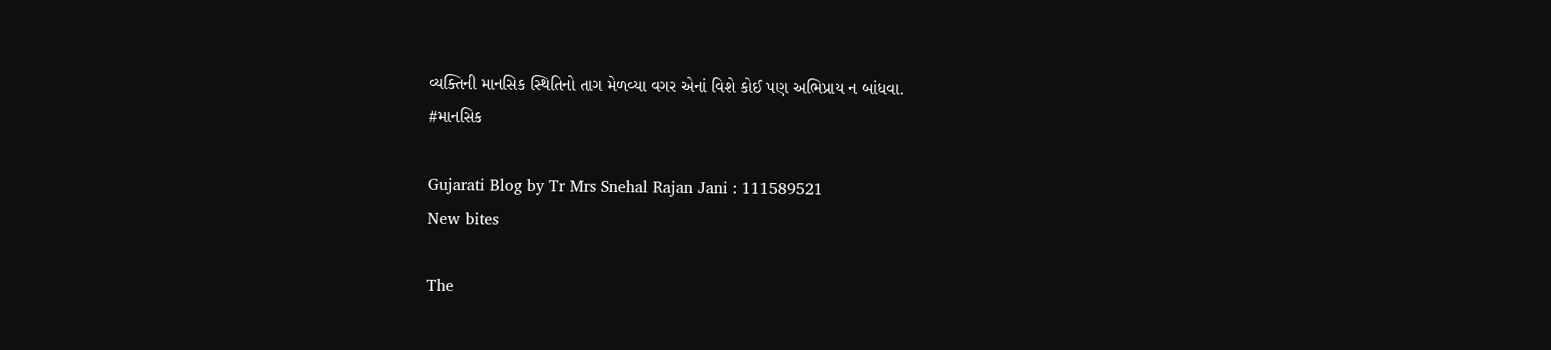વ્યક્તિની માનસિક સ્થિતિનો તાગ મેળવ્યા વગર એનાં વિશે કોઈ પણ અભિપ્રાય ન બાંધવા.
#માનસિક

Gujarati Blog by Tr Mrs Snehal Rajan Jani : 111589521
New bites

The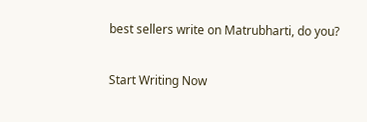best sellers write on Matrubharti, do you?

Start Writing Now